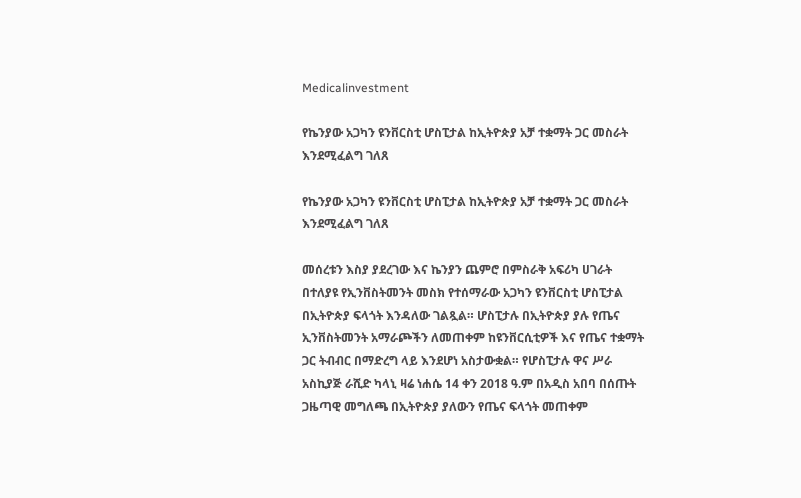Medicalinvestment

የኬንያው አጋካን ዩንቨርስቲ ሆስፒታል ከኢትዮጵያ አቻ ተቋማት ጋር መስራት እንደሚፈልግ ገለጸ

የኬንያው አጋካን ዩንቨርስቲ ሆስፒታል ከኢትዮጵያ አቻ ተቋማት ጋር መስራት እንደሚፈልግ ገለጸ

መሰረቱን እስያ ያደረገው እና ኬንያን ጨምሮ በምስራቅ አፍሪካ ሀገራት በተለያዩ የኢንቨስትመንት መስክ የተሰማራው አጋካን ዩንቨርስቲ ሆስፒታል በኢትዮጵያ ፍላጎት እንዳለው ገልጿል። ሆስፒታሉ በኢትዮጵያ ያሉ የጤና ኢንቨስትመንት አማራጮችን ለመጠቀም ከዩንቨርሲቲዎች እና የጤና ተቋማት ጋር ትብብር በማድረግ ላይ እንደሆነ አስታውቋል። የሆስፒታሉ ዋና ሥራ አስኪያጅ ራሺድ ካላኒ ዛሬ ነሐሴ 14 ቀን 2018 ዓ.ም በአዲስ አበባ በሰጡት ጋዜጣዊ መግለጫ በኢትዮጵያ ያለውን የጤና ፍላጎት መጠቀም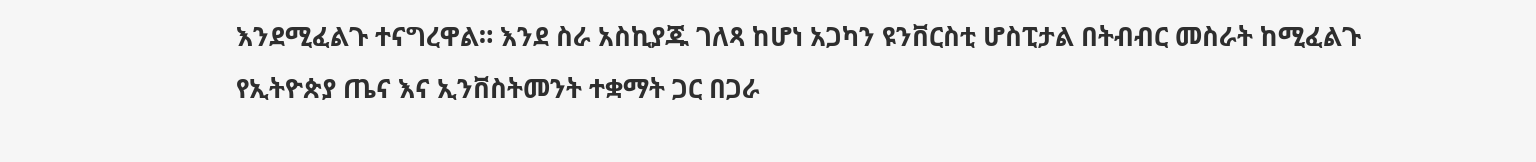እንደሚፈልጉ ተናግረዋል። እንደ ስራ አስኪያጁ ገለጻ ከሆነ አጋካን ዩንቨርስቲ ሆስፒታል በትብብር መስራት ከሚፈልጉ የኢትዮጵያ ጤና እና ኢንቨስትመንት ተቋማት ጋር በጋራ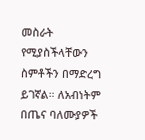መስራት የሚያስችላቸውን ስምቶችን በማድረግ ይገኛል። ለአብነትም በጤና ባለሙያዎች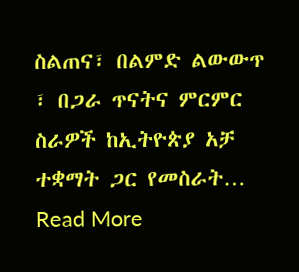ስልጠና፣ በልምድ ልውውጥ ፣ በጋራ ጥናትና ምርምር ስራዎች ከኢትዮጵያ አቻ ተቋማት ጋር የመስራት…
Read More